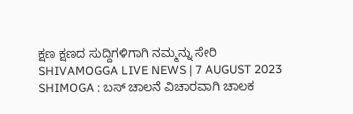ಕ್ಷಣ ಕ್ಷಣದ ಸುದ್ದಿಗಳಿಗಾಗಿ ನಮ್ಮನ್ನು ಸೇರಿ
SHIVAMOGGA LIVE NEWS | 7 AUGUST 2023
SHIMOGA : ಬಸ್ ಚಾಲನೆ ವಿಚಾರವಾಗಿ ಚಾಲಕ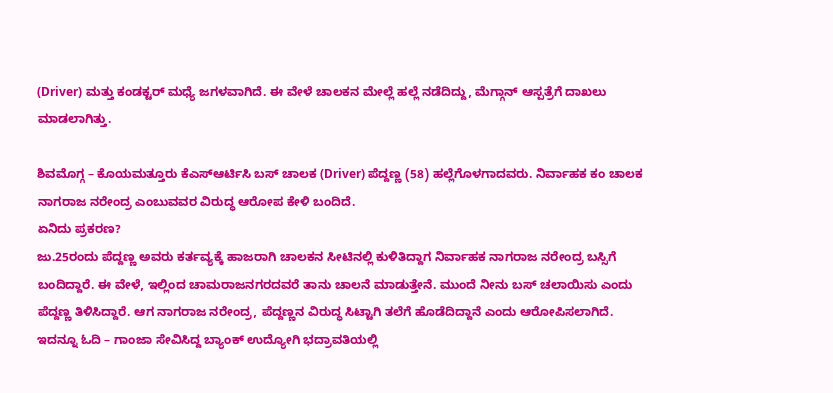(Driver) ಮತ್ತು ಕಂಡಕ್ಟರ್ ಮಧ್ಯೆ ಜಗಳವಾಗಿದೆ. ಈ ವೇಳೆ ಚಾಲಕನ ಮೇಲ್ಲೆ ಹಲ್ಲೆ ನಡೆದಿದ್ದು, ಮೆಗ್ಗಾನ್ ಆಸ್ಪತ್ರೆಗೆ ದಾಖಲು ಮಾಡಲಾಗಿತ್ತು.

ಶಿವಮೊಗ್ಗ – ಕೊಯಮತ್ತೂರು ಕೆಎಸ್ಆರ್ಟಿಸಿ ಬಸ್ ಚಾಲಕ (Driver) ಪೆದ್ದಣ್ಣ (58) ಹಲ್ಲೆಗೊಳಗಾದವರು. ನಿರ್ವಾಹಕ ಕಂ ಚಾಲಕ ನಾಗರಾಜ ನರೇಂದ್ರ ಎಂಬುವವರ ವಿರುದ್ಧ ಆರೋಪ ಕೇಳಿ ಬಂದಿದೆ.
ಏನಿದು ಪ್ರಕರಣ?
ಜು.25ರಂದು ಪೆದ್ದಣ್ಣ ಅವರು ಕರ್ತವ್ಯಕ್ಕೆ ಹಾಜರಾಗಿ ಚಾಲಕನ ಸೀಟಿನಲ್ಲಿ ಕುಳಿತಿದ್ದಾಗ ನಿರ್ವಾಹಕ ನಾಗರಾಜ ನರೇಂದ್ರ ಬಸ್ಸಿಗೆ ಬಂದಿದ್ದಾರೆ. ಈ ವೇಳೆ, ಇಲ್ಲಿಂದ ಚಾಮರಾಜನಗರದವರೆ ತಾನು ಚಾಲನೆ ಮಾಡುತ್ತೇನೆ. ಮುಂದೆ ನೀನು ಬಸ್ ಚಲಾಯಿಸು ಎಂದು ಪೆದ್ದಣ್ಣ ತಿಳಿಸಿದ್ದಾರೆ. ಆಗ ನಾಗರಾಜ ನರೇಂದ್ರ, ಪೆದ್ದಣ್ಣನ ವಿರುದ್ಧ ಸಿಟ್ಟಾಗಿ ತಲೆಗೆ ಹೊಡೆದಿದ್ದಾನೆ ಎಂದು ಆರೋಪಿಸಲಾಗಿದೆ.
ಇದನ್ನೂ ಓದಿ – ಗಾಂಜಾ ಸೇವಿಸಿದ್ದ ಬ್ಯಾಂಕ್ ಉದ್ಯೋಗಿ ಭದ್ರಾವತಿಯಲ್ಲಿ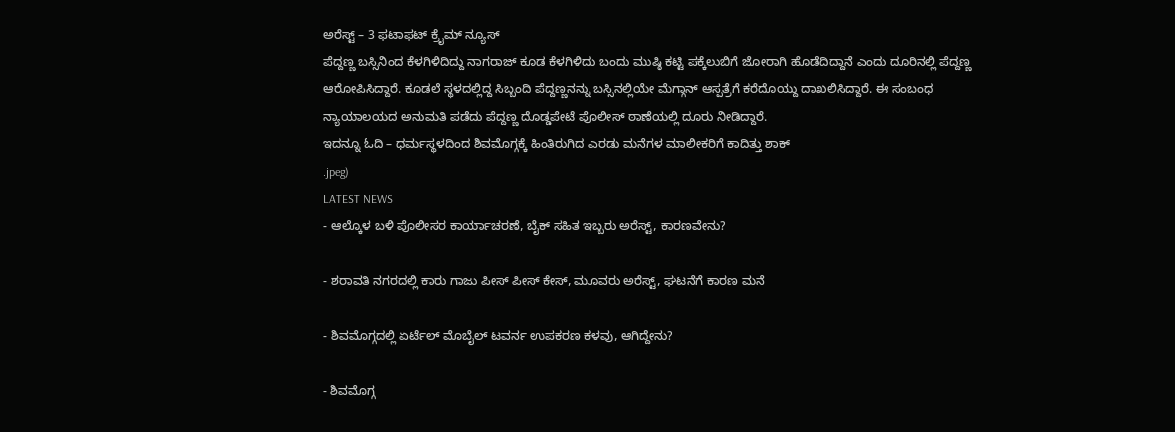ಅರೆಸ್ಟ್ – 3 ಫಟಾಫಟ್ ಕ್ರೈಮ್ ನ್ಯೂಸ್
ಪೆದ್ದಣ್ಣ ಬಸ್ಸಿನಿಂದ ಕೆಳಗಿಳಿದಿದ್ದು ನಾಗರಾಜ್ ಕೂಡ ಕೆಳಗಿಳಿದು ಬಂದು ಮುಷ್ಠಿ ಕಟ್ಟಿ ಪಕ್ಕೆಲುಬಿಗೆ ಜೋರಾಗಿ ಹೊಡೆದಿದ್ದಾನೆ ಎಂದು ದೂರಿನಲ್ಲಿ ಪೆದ್ದಣ್ಣ ಆರೋಪಿಸಿದ್ದಾರೆ. ಕೂಡಲೆ ಸ್ಥಳದಲ್ಲಿದ್ದ ಸಿಬ್ಬಂದಿ ಪೆದ್ದಣ್ಣನನ್ನು ಬಸ್ಸಿನಲ್ಲಿಯೇ ಮೆಗ್ಗಾನ್ ಆಸ್ಪತ್ರೆಗೆ ಕರೆದೊಯ್ದು ದಾಖಲಿಸಿದ್ದಾರೆ. ಈ ಸಂಬಂಧ ನ್ಯಾಯಾಲಯದ ಅನುಮತಿ ಪಡೆದು ಪೆದ್ದಣ್ಣ ದೊಡ್ಡಪೇಟೆ ಪೊಲೀಸ್ ಠಾಣೆಯಲ್ಲಿ ದೂರು ನೀಡಿದ್ದಾರೆ.
ಇದನ್ನೂ ಓದಿ – ಧರ್ಮಸ್ಥಳದಿಂದ ಶಿವಮೊಗ್ಗಕ್ಕೆ ಹಿಂತಿರುಗಿದ ಎರಡು ಮನೆಗಳ ಮಾಲೀಕರಿಗೆ ಕಾದಿತ್ತು ಶಾಕ್
.jpeg)
LATEST NEWS
- ಆಲ್ಕೊಳ ಬಳಿ ಪೊಲೀಸರ ಕಾರ್ಯಾಚರಣೆ, ಬೈಕ್ ಸಹಿತ ಇಬ್ಬರು ಅರೆಸ್ಟ್, ಕಾರಣವೇನು?

- ಶರಾವತಿ ನಗರದಲ್ಲಿ ಕಾರು ಗಾಜು ಪೀಸ್ ಪೀಸ್ ಕೇಸ್, ಮೂವರು ಅರೆಸ್ಟ್, ಘಟನೆಗೆ ಕಾರಣ ಮನೆ

- ಶಿವಮೊಗ್ಗದಲ್ಲಿ ಏರ್ಟೆಲ್ ಮೊಬೈಲ್ ಟವರ್ನ ಉಪಕರಣ ಕಳವು, ಆಗಿದ್ದೇನು?

- ಶಿವಮೊಗ್ಗ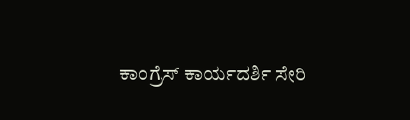ಕಾಂಗ್ರೆಸ್ ಕಾರ್ಯದರ್ಶಿ ಸೇರಿ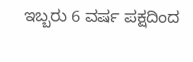ಇಬ್ಬರು 6 ವರ್ಷ ಪಕ್ಷದಿಂದ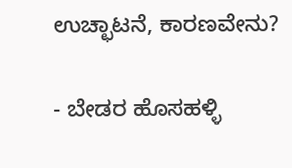ಉಚ್ಛಾಟನೆ, ಕಾರಣವೇನು?

- ಬೇಡರ ಹೊಸಹಳ್ಳಿ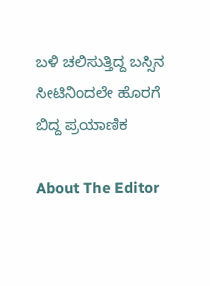ಬಳಿ ಚಲಿಸುತ್ತಿದ್ದ ಬಸ್ಸಿನ ಸೀಟಿನಿಂದಲೇ ಹೊರಗೆ ಬಿದ್ದ ಪ್ರಯಾಣಿಕ

About The Editor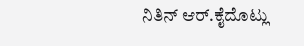ನಿತಿನ್ ಆರ್.ಕೈದೊಟ್ಲು